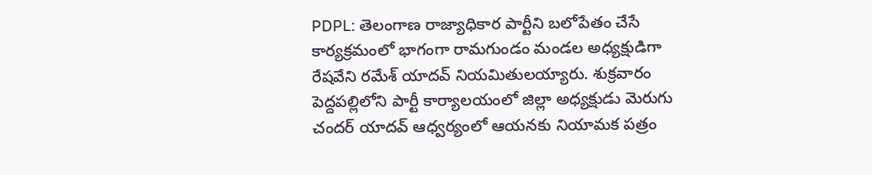PDPL: తెలంగాణ రాజ్యాధికార పార్టీని బలోపేతం చేసే కార్యక్రమంలో భాగంగా రామగుండం మండల అధ్యక్షుడిగా రేషవేని రమేశ్ యాదవ్ నియమితులయ్యారు. శుక్రవారం పెద్దపల్లిలోని పార్టీ కార్యాలయంలో జిల్లా అధ్యక్షుడు మెరుగు చందర్ యాదవ్ ఆధ్వర్యంలో ఆయనకు నియామక పత్రం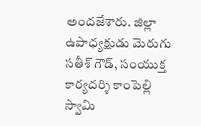అందజేశారు. జిల్లా ఉపాధ్యక్షుడు మెరుగు సతీశ్ గౌడ్, సంయుక్త కార్యదర్శి కాంపెల్లి స్వామి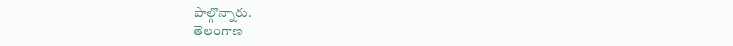పాల్గొన్నారు.
తెలంగాణ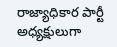రాజ్యాధికార పార్టీ అధ్యక్షులుగా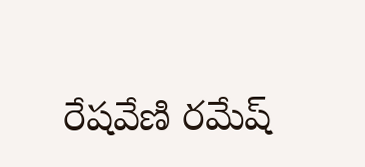రేషవేణి రమేష్